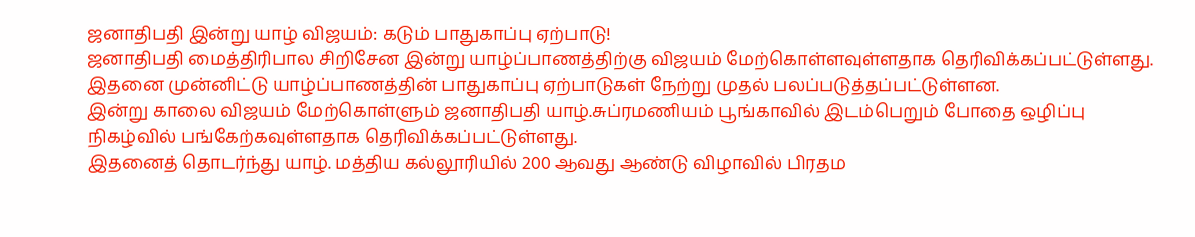ஜனாதிபதி இன்று யாழ் விஜயம்: கடும் பாதுகாப்பு ஏற்பாடு!
ஜனாதிபதி மைத்திரிபால சிறிசேன இன்று யாழ்ப்பாணத்திற்கு விஜயம் மேற்கொள்ளவுள்ளதாக தெரிவிக்கப்பட்டுள்ளது.
இதனை முன்னிட்டு யாழ்ப்பாணத்தின் பாதுகாப்பு ஏற்பாடுகள் நேற்று முதல் பலப்படுத்தப்பட்டுள்ளன.
இன்று காலை விஜயம் மேற்கொள்ளும் ஜனாதிபதி யாழ்.சுப்ரமணியம் பூங்காவில் இடம்பெறும் போதை ஒழிப்பு நிகழ்வில் பங்கேற்கவுள்ளதாக தெரிவிக்கப்பட்டுள்ளது.
இதனைத் தொடர்ந்து யாழ். மத்திய கல்லூரியில் 200 ஆவது ஆண்டு விழாவில் பிரதம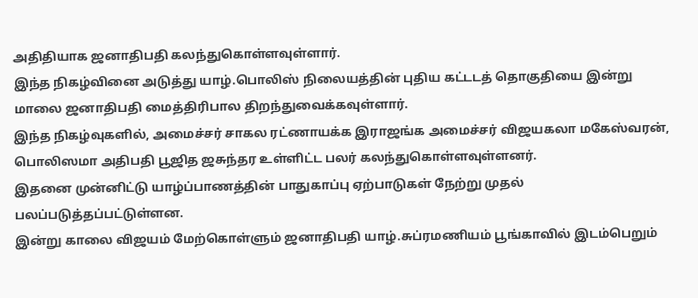அதிதியாக ஜனாதிபதி கலந்துகொள்ளவுள்ளார்.
இந்த நிகழ்வினை அடுத்து யாழ்.பொலிஸ் நிலையத்தின் புதிய கட்டடத் தொகுதியை இன்று மாலை ஜனாதிபதி மைத்திரிபால திறந்துவைக்கவுள்ளார்.
இந்த நிகழ்வுகளில், அமைச்சர் சாகல ரட்ணாயக்க இராஜங்க அமைச்சர் விஜயகலா மகேஸ்வரன், பொலிஸமா அதிபதி பூஜித ஜசுந்தர உள்ளிட்ட பலர் கலந்துகொள்ளவுள்ளனர்.
இதனை முன்னிட்டு யாழ்ப்பாணத்தின் பாதுகாப்பு ஏற்பாடுகள் நேற்று முதல் பலப்படுத்தப்பட்டுள்ளன.
இன்று காலை விஜயம் மேற்கொள்ளும் ஜனாதிபதி யாழ்.சுப்ரமணியம் பூங்காவில் இடம்பெறும்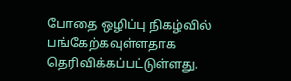போதை ஒழிப்பு நிகழ்வில் பங்கேற்கவுள்ளதாக தெரிவிக்கப்பட்டுள்ளது.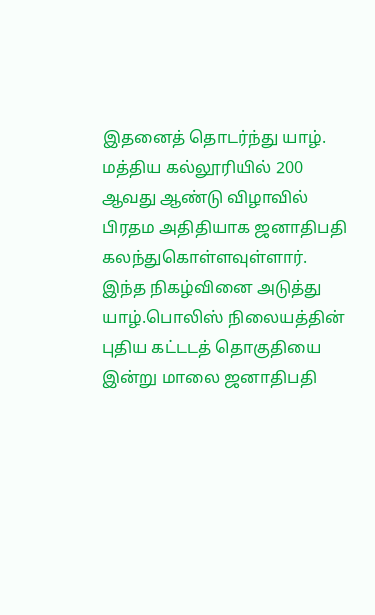இதனைத் தொடர்ந்து யாழ். மத்திய கல்லூரியில் 200 ஆவது ஆண்டு விழாவில் பிரதம அதிதியாக ஜனாதிபதி கலந்துகொள்ளவுள்ளார்.
இந்த நிகழ்வினை அடுத்து யாழ்.பொலிஸ் நிலையத்தின் புதிய கட்டடத் தொகுதியை இன்று மாலை ஜனாதிபதி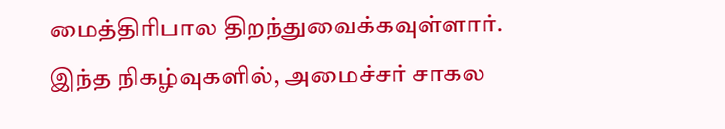மைத்திரிபால திறந்துவைக்கவுள்ளார்.
இந்த நிகழ்வுகளில், அமைச்சர் சாகல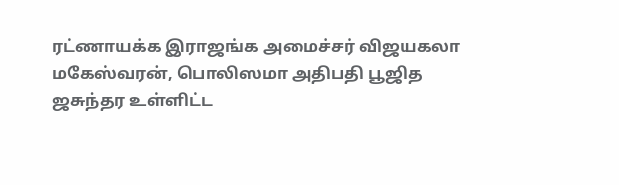ரட்ணாயக்க இராஜங்க அமைச்சர் விஜயகலா மகேஸ்வரன், பொலிஸமா அதிபதி பூஜித ஜசுந்தர உள்ளிட்ட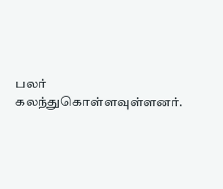பலர் கலந்துகொள்ளவுள்ளனர்.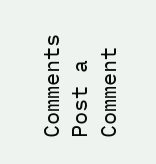Comments
Post a Comment